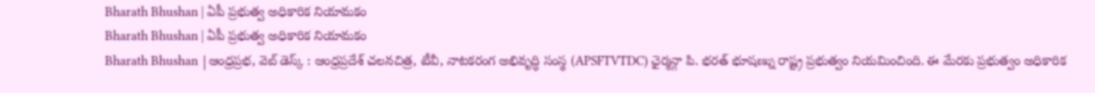Bharath Bhushan | ఏపీ ప్రభుత్వ అధికారిక నియామకం
Bharath Bhushan | ఏపీ ప్రభుత్వ అధికారిక నియామకం
Bharath Bhushan |ఆంధ్రప్రభ, వెబ్ డెస్క్ : ఆంధ్రప్రదేశ్ చలనచిత్ర, టీవీ, నాటకరంగ అభివృద్ధి సంస్థ (APSFTVTDC) ఛైర్మన్గా పి. భరత్ భూషణ్ను రాష్ట్ర ప్రభుత్వం నియమించింది. ఈ మేరకు ప్రభుత్వం అధికారిక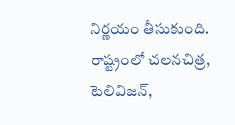నిర్ణయం తీసుకుంది.
రాష్ట్రంలో చలనచిత్ర, టెలివిజన్,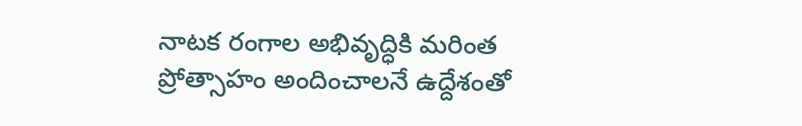నాటక రంగాల అభివృద్ధికి మరింత ప్రోత్సాహం అందించాలనే ఉద్దేశంతో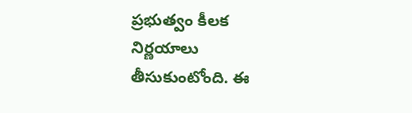ప్రభుత్వం కీలక నిర్ణయాలు తీసుకుంటోంది. ఈ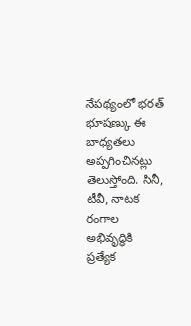నేపథ్యంలో భరత్ భూషణ్కు ఈ బాధ్యతలు అప్పగించినట్లు తెలుస్తోంది. సినీ, టీవీ, నాటక రంగాల అభివృద్ధికి ప్రత్యేక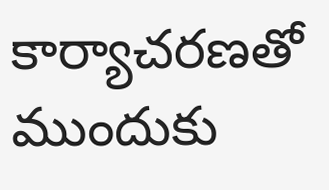కార్యాచరణతో ముందుకు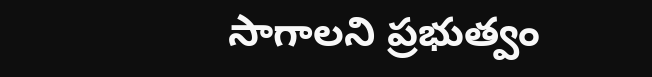సాగాలని ప్రభుత్వం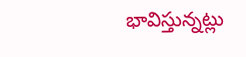భావిస్తున్నట్లు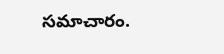సమాచారం.